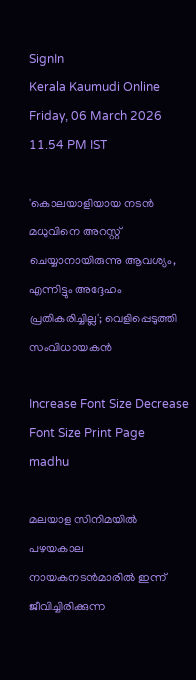SignIn
Kerala Kaumudi Online
Friday, 06 March 2026 11.54 PM IST

'കൊലയാളിയായ നടൻ മധുവിനെ അറസ്റ്റ് ചെയ്യാനായിരുന്നു ആവശ്യം, എന്നിട്ടും അദ്ദേഹം പ്രതികരിച്ചില്ല'; വെളിപ്പെടുത്തി സംവിധായകൻ

Increase Font Size Decrease Font Size Print Page
madhu

മലയാള സിനിമയിൽ പഴയകാല നായകനടൻമാരിൽ ഇന്ന് ജീവിച്ചിരിക്കുന്ന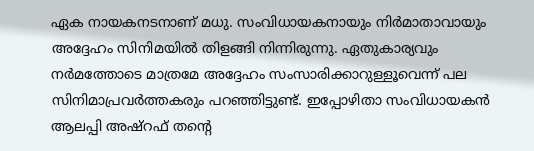ഏക നായകനടനാണ് മധു. സംവിധായകനായും നിർമാതാവായും അദ്ദേഹം സിനിമയിൽ തിളങ്ങി നിന്നിരുന്നു. ഏതുകാര്യവും നർമത്തോടെ മാത്രമേ അദ്ദേഹം സംസാരിക്കാറുള്ളൂവെന്ന് പല സിനിമാപ്രവർത്തകരും പറഞ്ഞിട്ടുണ്ട്. ഇപ്പോഴിതാ സംവിധായകൻ ആലപ്പി അഷ്‌റഫ് തന്റെ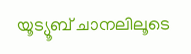യൂട്യൂബ് ചാനലിലൂടെ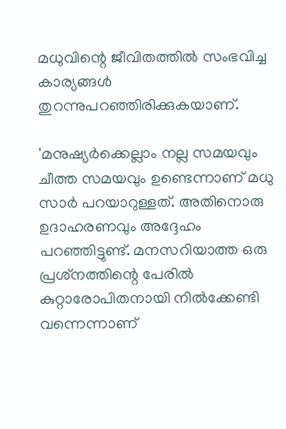മധുവിന്റെ ജീവിതത്തിൽ സംഭവിച്ച കാര്യങ്ങൾ തുറന്നുപറഞ്ഞിരിക്കുകയാണ്.

'മനുഷ്യർക്കെല്ലാം നല്ല സമയവും ചീത്ത സമയവും ഉണ്ടെന്നാണ് മധു സാർ പറയാറുള്ളത്. അതിനൊരു ഉദാഹരണവും അദ്ദേഹം പറഞ്ഞിട്ടുണ്ട്. മനസറിയാത്ത ഒരു പ്രശ്‌നത്തിന്റെ പേരിൽ കുറ്റാരോപിതനായി നിൽക്കേണ്ടി വന്നെന്നാണ്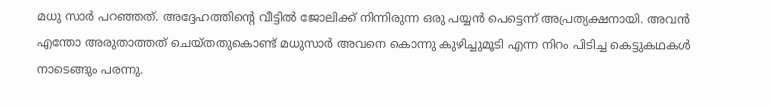മധു സാർ പറഞ്ഞത്. അദ്ദേഹത്തിന്റെ വീട്ടിൽ ജോലിക്ക് നിന്നിരുന്ന ഒരു പയ്യൻ പെട്ടെന്ന് അപ്രത്യക്ഷനായി. അവൻ എന്തോ അരുതാത്തത് ചെയ്‌തതുകൊണ്ട് മധുസാർ അവനെ കൊന്നു കുഴിച്ചുമൂടി എന്ന നിറം പിടിച്ച കെട്ടുകഥകൾ നാടെങ്ങും പരന്നു.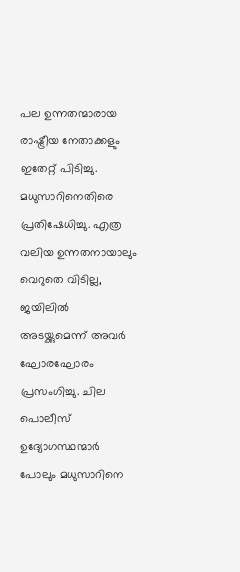പല ഉന്നതന്മാരായ രാഷ്ട്രീയ നേതാക്കളും ഇതേറ്റ് പിടിച്ചു. മധുസാറിനെതിരെ പ്രതിഷേധിച്ചു. എത്ര വലിയ ഉന്നതനായാലും വെറുതെ വിടില്ല, ജയിലിൽ അടയ്ക്കുമെന്ന് അവർ ഘോരഘോരം പ്രസംഗിച്ചു. ചില പൊലീസ് ഉദ്യോഗസ്ഥന്മാർ പോലും മധുസാറിനെ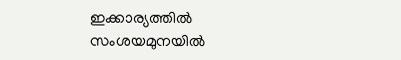ഇക്കാര്യത്തിൽ സംശയമുനയിൽ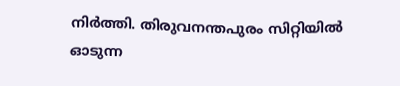നിർത്തി. തിരുവനന്തപുരം സിറ്റിയിൽ ഓടുന്ന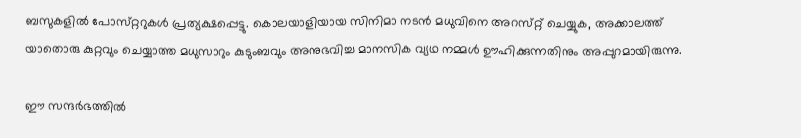ബസുകളിൽ പോസ്‌റ്ററുകൾ പ്രത്യക്ഷപ്പെട്ടു. കൊലയാളിയായ സിനിമാ നടൻ മധുവിനെ അറസ്‌റ്റ് ചെയ്യുക, അക്കാലത്ത് യാതൊരു കുറ്റവും ചെയ്യാത്ത മധുസാറും കുടുംബവും അനുഭവിച്ച മാനസിക വ്യഥ നമ്മൾ ഊഹിക്കുന്നതിനും അപ്പുറമായിരുന്നു.

ഈ സന്ദർഭത്തിൽ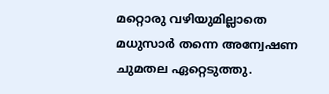മറ്റൊരു വഴിയുമില്ലാതെ മധുസാർ തന്നെ അന്വേഷണ ചുമതല ഏറ്റെടുത്തു.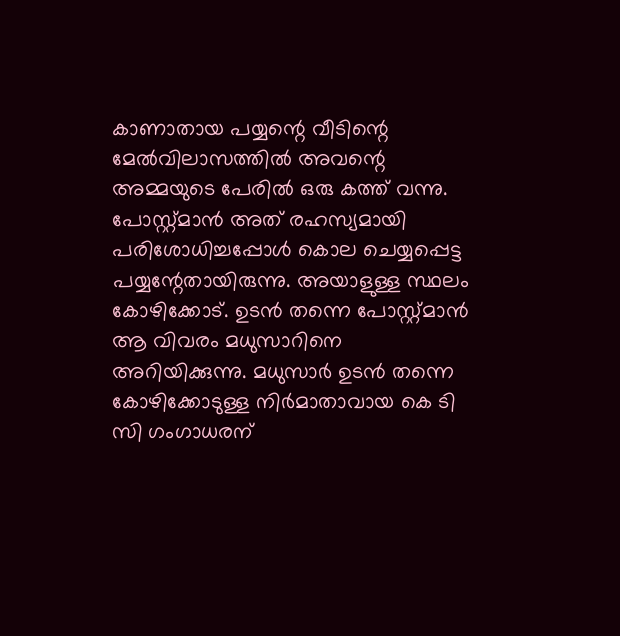കാണാതായ പയ്യന്റെ വീടിന്റെ മേൽവിലാസത്തിൽ അവന്റെ അമ്മയുടെ പേരിൽ ഒരു കത്ത് വന്നു. പോസ്റ്റ്മാൻ അത് രഹസ്യമായി പരിശോധിച്ചപ്പോൾ കൊല ചെയ്യപ്പെട്ട പയ്യന്റേതായിരുന്നു. അയാളുള്ള സ്ഥലം കോഴിക്കോട്. ഉടൻ തന്നെ പോസ്റ്റ്മാൻ ആ വിവരം മധുസാറിനെ അറിയിക്കുന്നു. മധുസാർ ഉടൻ തന്നെ കോഴിക്കോടുള്ള നിർമാതാവായ കെ ടി സി ഗംഗാധരന്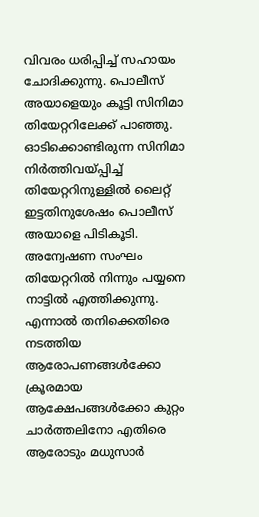വിവരം ധരിപ്പിച്ച് സഹായം ചോദിക്കുന്നു. പൊലീസ് അയാളെയും കൂട്ടി സിനിമാ തിയേറ്ററിലേക്ക് പാഞ്ഞു. ഓടിക്കൊണ്ടിരുന്ന സിനിമാ നിർത്തിവയ്പ്പിച്ച് തിയേറ്ററിനുള്ളിൽ ലൈറ്റ് ഇട്ടതിനുശേഷം പൊലീസ് അയാളെ പിടികൂടി. അന്വേഷണ സംഘം തിയേറ്ററിൽ നിന്നും പയ്യനെ നാട്ടിൽ എത്തിക്കുന്നു. എന്നാൽ തനിക്കെതിരെ നടത്തിയ ആരോപണങ്ങൾക്കോ ക്രൂരമായ ആക്ഷേപങ്ങൾക്കോ കുറ്റം ചാർത്തലിനോ എതിരെ ആരോടും മധുസാർ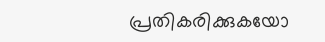പ്രതികരിക്കുകയോ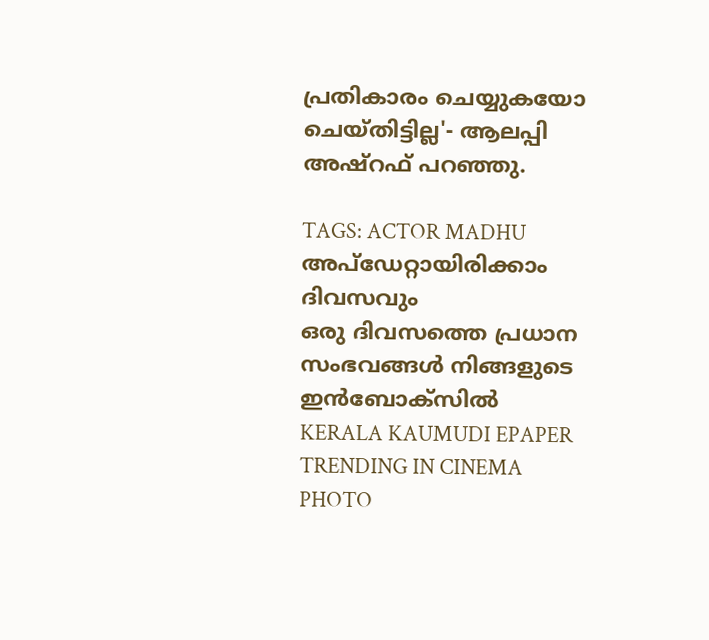പ്രതികാരം ചെയ്യുകയോ ചെയ്‌തിട്ടില്ല'- ആലപ്പി അഷ്‌റഫ് പറഞ്ഞു.

TAGS: ACTOR MADHU
അപ്ഡേറ്റായിരിക്കാം ദിവസവും
ഒരു ദിവസത്തെ പ്രധാന സംഭവങ്ങൾ നിങ്ങളുടെ ഇൻബോക്സിൽ
KERALA KAUMUDI EPAPER
TRENDING IN CINEMA
PHOTO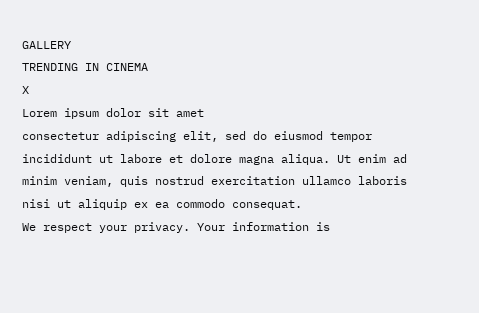GALLERY
TRENDING IN CINEMA
X
Lorem ipsum dolor sit amet
consectetur adipiscing elit, sed do eiusmod tempor incididunt ut labore et dolore magna aliqua. Ut enim ad minim veniam, quis nostrud exercitation ullamco laboris nisi ut aliquip ex ea commodo consequat.
We respect your privacy. Your information is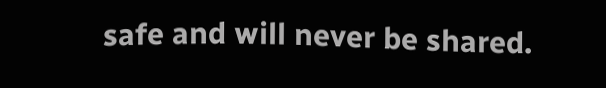safe and will never be shared.